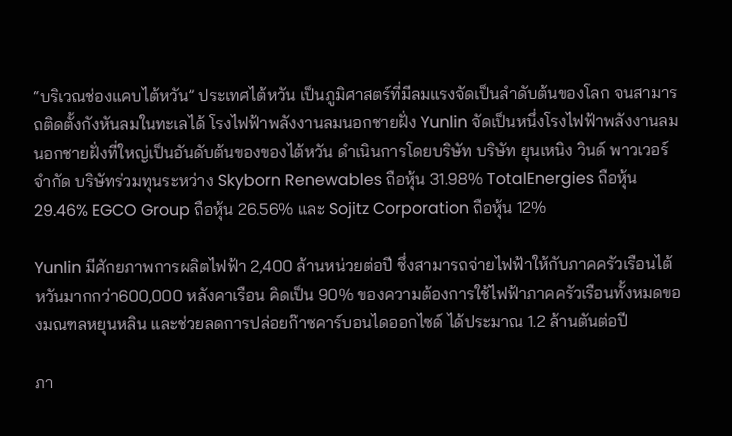“บริเวณช่องแคบไต้หวัน” ประเทศไต้หวัน เป็นภูมิศาสตร์ที่มีลมแรงจัดเป็นลำดับต้นของโลก จนสามารถติดตั้งกังหันลมในทะเลได้ โรงไฟฟ้าพลังงานลมนอกชายฝั่ง Yunlin จัดเป็นหนึ่งโรงไฟฟ้าพลังงานลมนอกชายฝั่งที่ใหญ่เป็นอันดับต้นของของไต้หวัน ดำเนินการโดยบริษัท บริษัท ยุนเหนิง วินด์ พาวเวอร์ จำกัด บริษัทร่วมทุนระหว่าง Skyborn Renewables ถือหุ้น 31.98% TotalEnergies ถือหุ้น 29.46% EGCO Group ถือหุ้น 26.56% และ Sojitz Corporation ถือหุ้น 12%

Yunlin มีศักยภาพการผลิตไฟฟ้า 2,400 ล้านหน่วยต่อปี ซึ่งสามารถจ่ายไฟฟ้าให้กับภาคครัวเรือนไต้หวันมากกว่า600,000 หลังคาเรือน คิดเป็น 90% ของความต้องการใช้ไฟฟ้าภาคครัวเรือนทั้งหมดของมณฑลหยุนหลิน และช่วยลดการปล่อยก๊าซคาร์บอนไดออกไซด์ ได้ประมาณ 1.2 ล้านตันต่อปี

ภา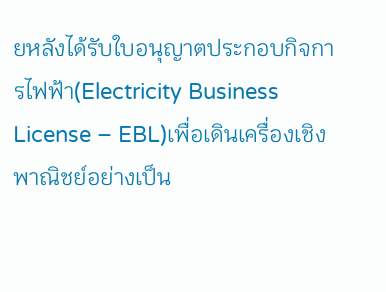ยหลังได้รับใบอนุญาตประกอบกิจการไฟฟ้า(Electricity Business License – EBL)เพื่อเดินเครื่องเชิงพาณิชย์อย่างเป็น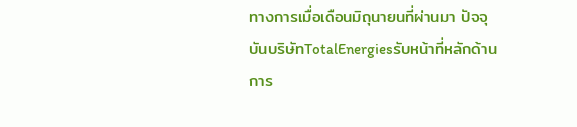ทางการเมื่อเดือนมิถุนายนที่ผ่านมา ปัจจุบันบริษัทTotalEnergiesรับหน้าที่หลักด้านการ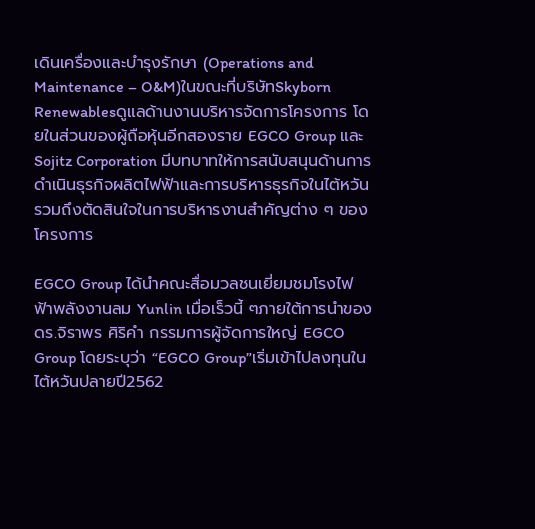เดินเครื่องและบำรุงรักษา (Operations and Maintenance – O&M)ในขณะที่บริษัทSkyborn Renewablesดูแลด้านงานบริหารจัดการโครงการ โดยในส่วนของผู้ถือหุ้นอีกสองราย EGCO Group และSojitz Corporation มีบทบาทให้การสนับสนุนด้านการดำเนินธุรกิจผลิตไฟฟ้าและการบริหารธุรกิจในไต้หวัน รวมถึงตัดสินใจในการบริหารงานสำคัญต่าง ๆ ของโครงการ

EGCO Group ได้นำคณะสื่อมวลชนเยี่ยมชมโรงไฟฟ้าพลังงานลม Yunlin เมื่อเร็วนี้ ๆภายใต้การนำของ ดร.จิราพร ศิริคำ กรรมการผู้จัดการใหญ่ EGCO Group โดยระบุว่า “EGCO Group”เริ่มเข้าไปลงทุนในไต้หวันปลายปี2562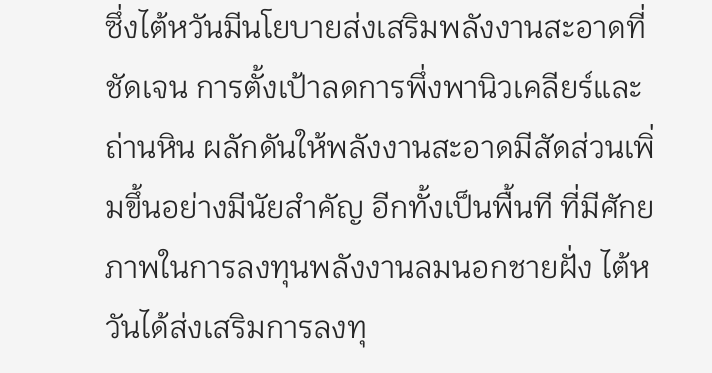ซึ่งไต้หวันมีนโยบายส่งเสริมพลังงานสะอาดที่ชัดเจน การตั้งเป้าลดการพึ่งพานิวเคลียร์และถ่านหิน ผลักดันให้พลังงานสะอาดมีสัดส่วนเพิ่มขึ้นอย่างมีนัยสำคัญ อีกทั้งเป็นพื้นที ที่มีศักยภาพในการลงทุนพลังงานลมนอกชายฝั่ง ไต้หวันได้ส่งเสริมการลงทุ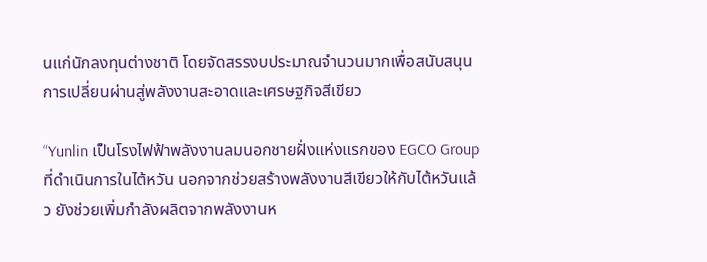นแก่นักลงทุนต่างชาติ โดยจัดสรรงบประมาณจำนวนมากเพื่อสนับสนุนการเปลี่ยนผ่านสู่พลังงานสะอาดและเศรษฐกิจสีเขียว

“Yunlin เป็นโรงไฟฟ้าพลังงานลมนอกชายฝั่งแห่งแรกของ EGCO Group ที่ดำเนินการในไต้หวัน นอกจากช่วยสร้างพลังงานสีเขียวให้กับไต้หวันแล้ว ยังช่วยเพิ่มกำลังผลิตจากพลังงานห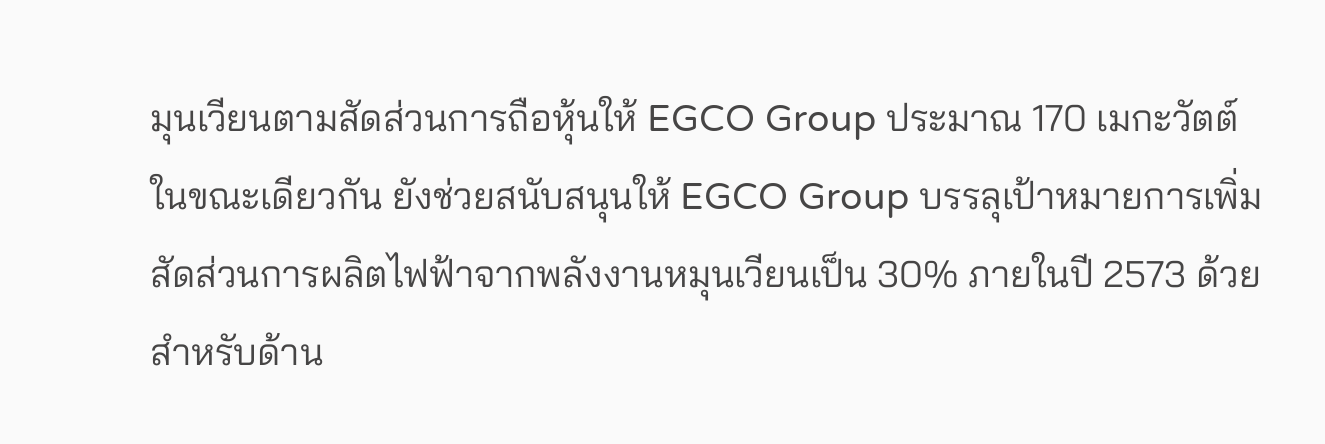มุนเวียนตามสัดส่วนการถือหุ้นให้ EGCO Group ประมาณ 170 เมกะวัตต์ ในขณะเดียวกัน ยังช่วยสนับสนุนให้ EGCO Group บรรลุเป้าหมายการเพิ่มสัดส่วนการผลิตไฟฟ้าจากพลังงานหมุนเวียนเป็น 30% ภายในปี 2573 ด้วย สำหรับด้าน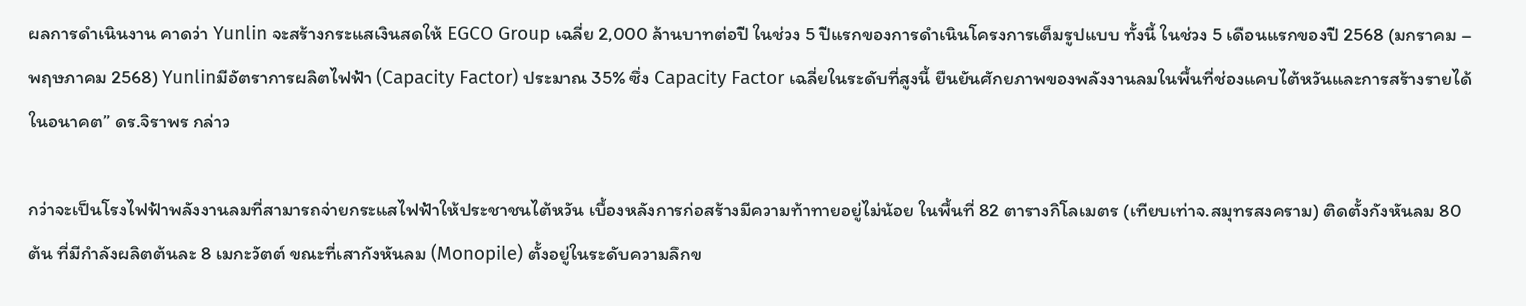ผลการดำเนินงาน คาดว่า Yunlin จะสร้างกระแสเงินสดให้ EGCO Group เฉลี่ย 2,000 ล้านบาทต่อปี ในช่วง 5 ปีแรกของการดำเนินโครงการเต็มรูปแบบ ทั้งนี้ ในช่วง 5 เดือนแรกของปี 2568 (มกราคม – พฤษภาคม 2568) Yunlinมีอัตราการผลิตไฟฟ้า (Capacity Factor) ประมาณ 35% ซึ่ง Capacity Factor เฉลี่ยในระดับที่สูงนี้ ยืนยันศักยภาพของพลังงานลมในพื้นที่ช่องแคบไต้หวันและการสร้างรายได้ในอนาคต” ดร.จิราพร กล่าว

กว่าจะเป็นโรงไฟฟ้าพลังงานลมที่สามารถจ่ายกระแสไฟฟ้าให้ประชาชนไต้หวัน เบื้องหลังการก่อสร้างมีความท้าทายอยู่ไม่น้อย ในพื้นที่ 82 ตารางกิโลเมตร (เทียบเท่าจ.สมุทรสงคราม) ติดตั้งกังหันลม 80ต้น ที่มีกำลังผลิตต้นละ 8 เมกะวัตต์ ขณะที่เสากังหันลม (Monopile) ตั้งอยู่ในระดับความลึกข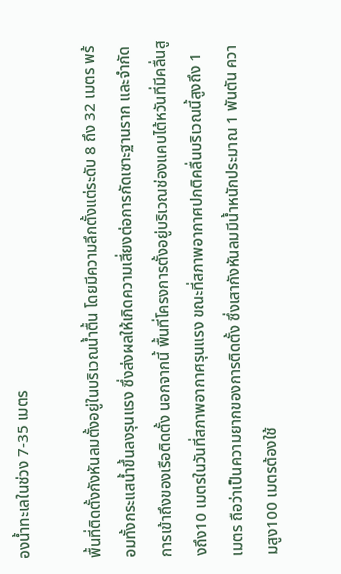องน้ำทะเลในช่วง 7-35 เมตร

พื้นที่ติดตั้งกังหันลมตั้งอยู่ในบริเวณน้ำตื้น โดยมีความลึกตั้งแต่ระดับ 8 ถึง 32 เมตร พร้อมทั้งกระแสน้ำขึ้นลงรุนแรง ซึ่งส่งผลให้เกิดความเสี่ยงต่อการกัดเซาะฐานราก และจำกัดการเข้าถึงของเรือติดตั้ง นอกจากนี้ พื้นที่โครงการตั้งอยู่บริเวณช่องแคบไต้หวันที่มีคลื่นสูงถึง10 เมตรในวันที่สภาพอากาศรุนแรง ขณะที่สภาพอากาศปกติคลื่นบริเวณนี้สูงถึง 1 เมตร ถือว่าเป็นความยากของการติดตั้ง ซึ่งเสากังหันลมมีน้ำหนักประมาณ 1 พันตัน ความสูง100 เมตรต้องใช้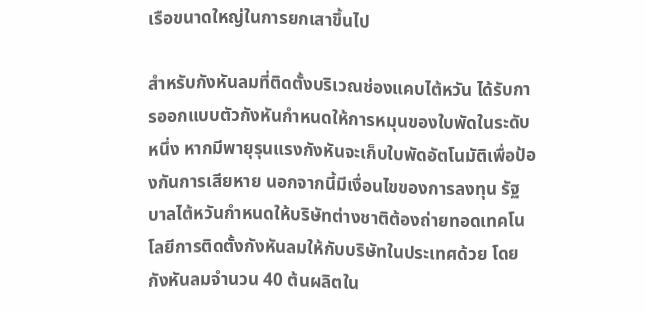เรือขนาดใหญ่ในการยกเสาขึ้นไป

สำหรับกังหันลมที่ติดตั้งบริเวณช่องแคบไต้หวัน ได้รับการออกแบบตัวกังหันกำหนดให้การหมุนของใบพัดในระดับหนึ่ง หากมีพายุรุนแรงกังหันจะเก็บใบพัดอัตโนมัติเพื่อป้องกันการเสียหาย นอกจากนี้มีเงื่อนไขของการลงทุน รัฐบาลไต้หวันกำหนดให้บริษัทต่างชาติต้องถ่ายทอดเทคโนโลยีการติดตั้งกังหันลมให้กับบริษัทในประเทศด้วย โดยกังหันลมจำนวน 40 ต้นผลิตใน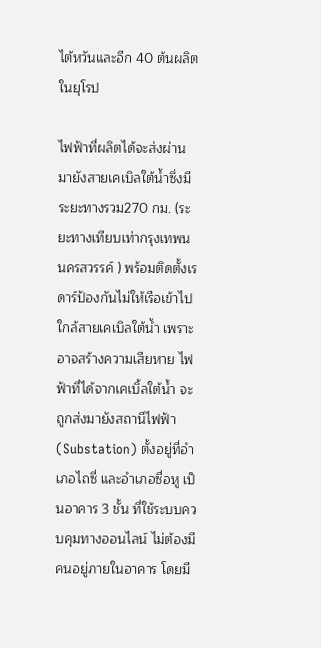ไต้หวันและอีก 40 ต้นผลิตในยุโรป

ไฟฟ้าที่ผลิตได้จะส่งผ่านมายังสายเคเบิลใต้น้ำซึ่งมีระยะทางรวม270 กม. (ระยะทางเทียบเท่ากรุงเทพนนครสวรรค์ ) พร้อมติดตั้งเรดาร์ป้องกันไม่ให้เรือเข้าไปใกล้สายเคเบิลใต้น้ำ เพราะอาจสร้างความเสียหาย ไฟฟ้าที่ได้จากเคเบิ้ลใต้น้ำ จะถูกส่งมายังสถานีไฟฟ้า (Substation) ตั้งอยู่ที่อำเภอไถซี่ และอำเภอซื่อหู เป็นอาคาร 3 ชั้น ที่ใช้ระบบควบคุมทางออนไลน์ ไม่ต้องมีคนอยู่ภายในอาคาร โดยมี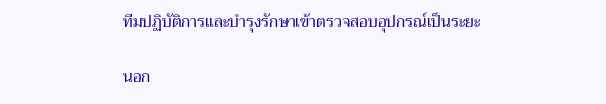ทีมปฏิบัติการและบำรุงรักษาเข้าตรวจสอบอุปกรณ์เป็นระยะ

นอก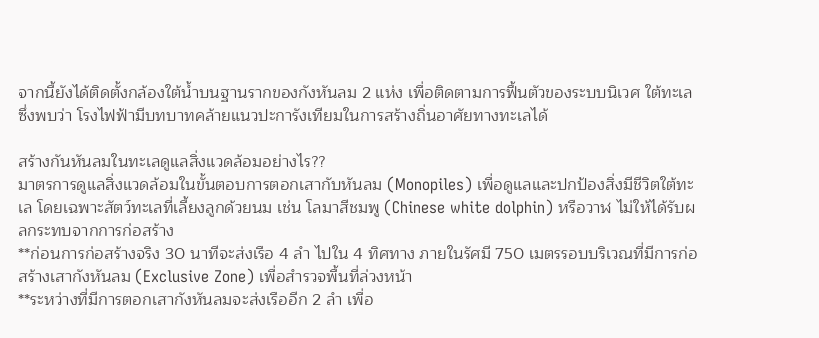จากนี้ยังได้ติดตั้งกล้องใต้น้ำบนฐานรากของกังหันลม 2 แห่ง เพื่อติดตามการฟื้นตัวของระบบนิเวศ ใต้ทะเล ซึ่งพบว่า โรงไฟฟ้ามีบทบาทคล้ายแนวปะการังเทียมในการสร้างถิ่นอาศัยทางทะเลได้

สร้างกันหันลมในทะเลดูแลสิ่งแวดล้อมอย่างไร??
มาตรการดูแลสิ่งแวดล้อมในขั้นตอบการตอกเสากับหันลม (Monopiles) เพื่อดูแลและปกป้องสิ่งมีชีวิตใต้ทะเล โดยเฉพาะสัตว์ทะเลที่เลี้ยงลูกด้วยนม เช่น โลมาสีชมพู (Chinese white dolphin) หรือวาฬ ไม่ให้ได้รับผลกระทบจากการก่อสร้าง
**ก่อนการก่อสร้างจริง 30 นาทีจะส่งเรือ 4 ลำ ไปใน 4 ทิศทาง ภายในรัศมี 750 เมตรรอบบริเวณที่มีการก่อสร้างเสากังหันลม (Exclusive Zone) เพื่อสำรวจพื้นที่ล่วงหน้า
**ระหว่างที่มีการตอกเสากังหันลมจะส่งเรืออีก 2 ลำ เพื่อ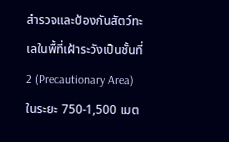สำรวจและป้องกันสัตว์ทะเลในพื้ที่เฝ้าระวังเป็นชั้นที่ 2 (Precautionary Area) ในระยะ 750-1,500 เมต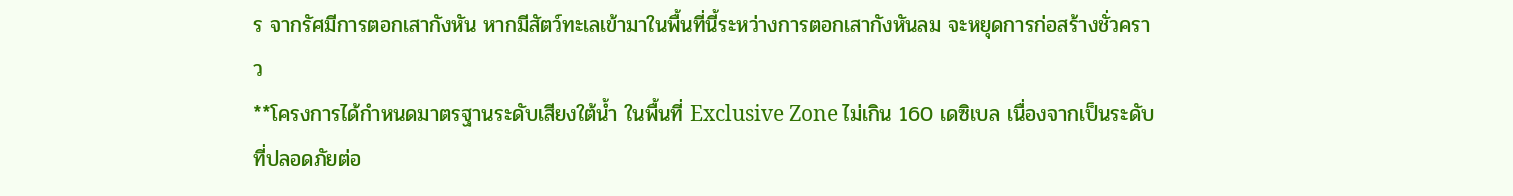ร จากรัศมีการตอกเสากังหัน หากมีสัตว์ทะเลเข้ามาในพื้นที่นี้ระหว่างการตอกเสากังหันลม จะหยุดการก่อสร้างชั่วคราว
**โครงการได้กำหนดมาตรฐานระดับเสียงใต้น้ำ ในพื้นที่ Exclusive Zone ไม่เกิน 160 เดซิเบล เนื่องจากเป็นระดับที่ปลอดภัยต่อ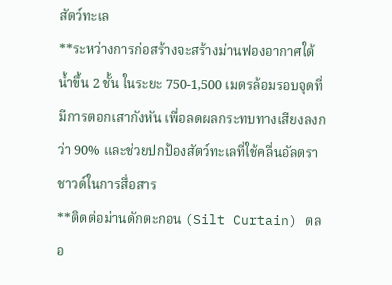สัตว์ทะเล
**ระหว่างการก่อสร้างจะสร้างม่านฟองอากาศใต้น้ำขึ้น 2 ชั้น ในระยะ 750-1,500 เมตรล้อมรอบจุดที่มีการตอกเสากังหัน เพื่อลดผลกระทบทางเสียงลงกว่า 90% และช่วยปกป้องสัตว์ทะเลที่ใช้คลื่นอัลตราชาวด์ในการสื่อสาร
**ติดต่อม่านดักตะกอน (Silt Curtain) ตลอ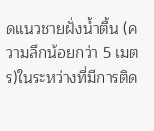ดแนวชายฝั่งน้ำตื้น (ความลึกน้อยกว่า 5 เมตร)ในระหว่างที่มีการติด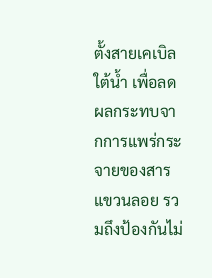ตั้งสายเคเบิลใต้น้ำ เพื่อลดผลกระทบจากการแพร่กระจายของสารแขวนลอย รวมถึงป้องกันไม่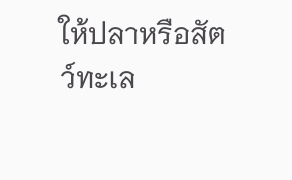ให้ปลาหรือสัตว์ทะเล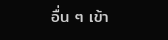อื่น ๆ เข้า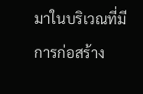มาในบริเวณที่มีการก่อสร้าง